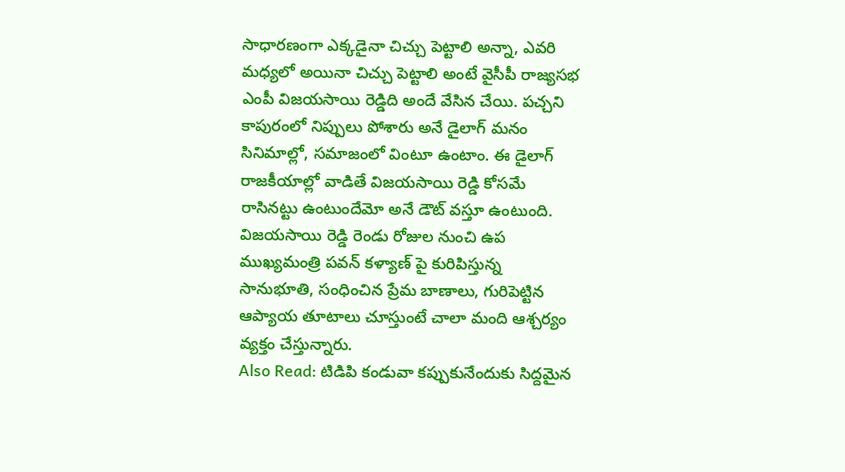సాధారణంగా ఎక్కడైనా చిచ్చు పెట్టాలి అన్నా, ఎవరి మధ్యలో అయినా చిచ్చు పెట్టాలి అంటే వైసీపీ రాజ్యసభ ఎంపీ విజయసాయి రెడ్డిది అందే వేసిన చేయి. పచ్చని కాపురంలో నిప్పులు పోశారు అనే డైలాగ్ మనం సినిమాల్లో, సమాజంలో వింటూ ఉంటాం. ఈ డైలాగ్ రాజకీయాల్లో వాడితే విజయసాయి రెడ్డి కోసమే రాసినట్టు ఉంటుందేమో అనే డౌట్ వస్తూ ఉంటుంది. విజయసాయి రెడ్డి రెండు రోజుల నుంచి ఉప ముఖ్యమంత్రి పవన్ కళ్యాణ్ పై కురిపిస్తున్న సానుభూతి, సంధించిన ప్రేమ బాణాలు, గురిపెట్టిన ఆప్యాయ తూటాలు చూస్తుంటే చాలా మంది ఆశ్చర్యం వ్యక్తం చేస్తున్నారు.
Also Read: టిడిపి కండువా కప్పుకునేందుకు సిద్దమైన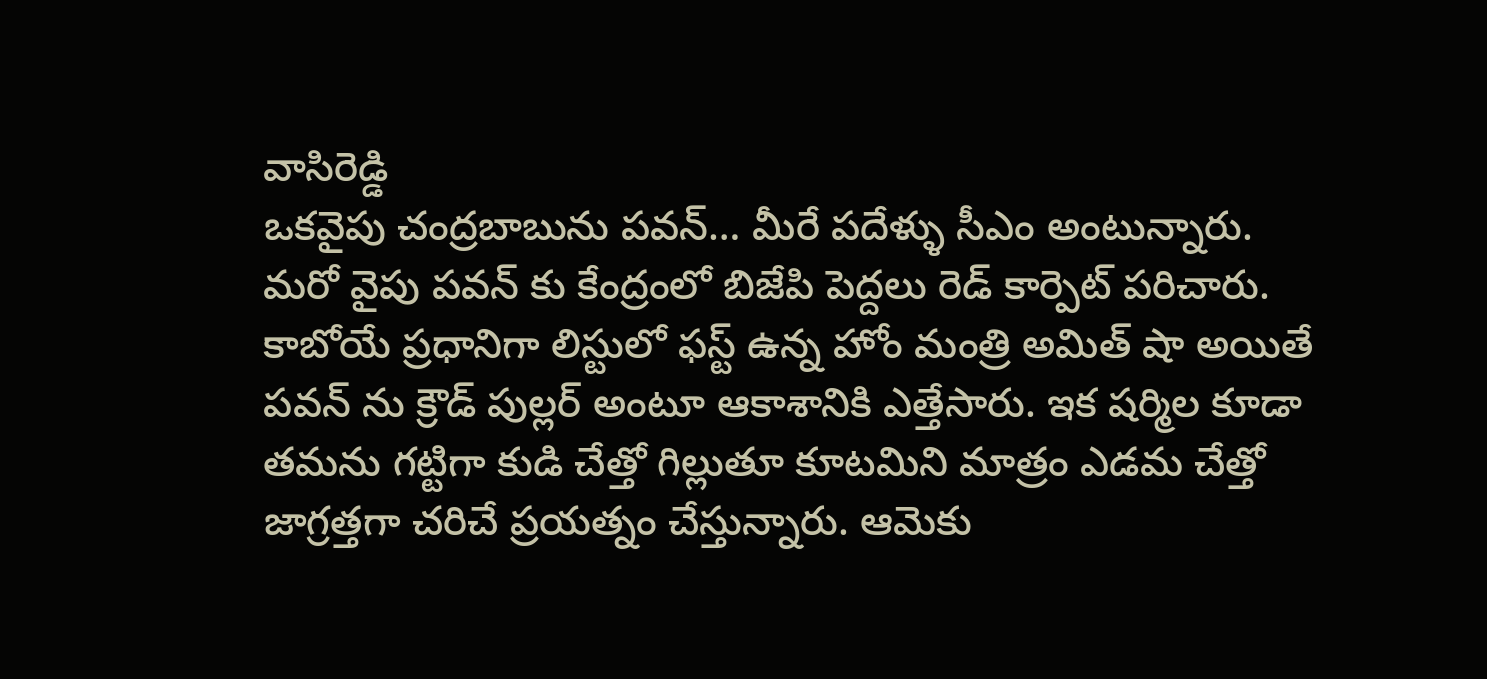వాసిరెడ్డి
ఒకవైపు చంద్రబాబును పవన్… మీరే పదేళ్ళు సీఎం అంటున్నారు. మరో వైపు పవన్ కు కేంద్రంలో బిజేపి పెద్దలు రెడ్ కార్పెట్ పరిచారు. కాబోయే ప్రధానిగా లిస్టులో ఫస్ట్ ఉన్న హోం మంత్రి అమిత్ షా అయితే పవన్ ను క్రౌడ్ పుల్లర్ అంటూ ఆకాశానికి ఎత్తేసారు. ఇక షర్మిల కూడా తమను గట్టిగా కుడి చేత్తో గిల్లుతూ కూటమిని మాత్రం ఎడమ చేత్తో జాగ్రత్తగా చరిచే ప్రయత్నం చేస్తున్నారు. ఆమెకు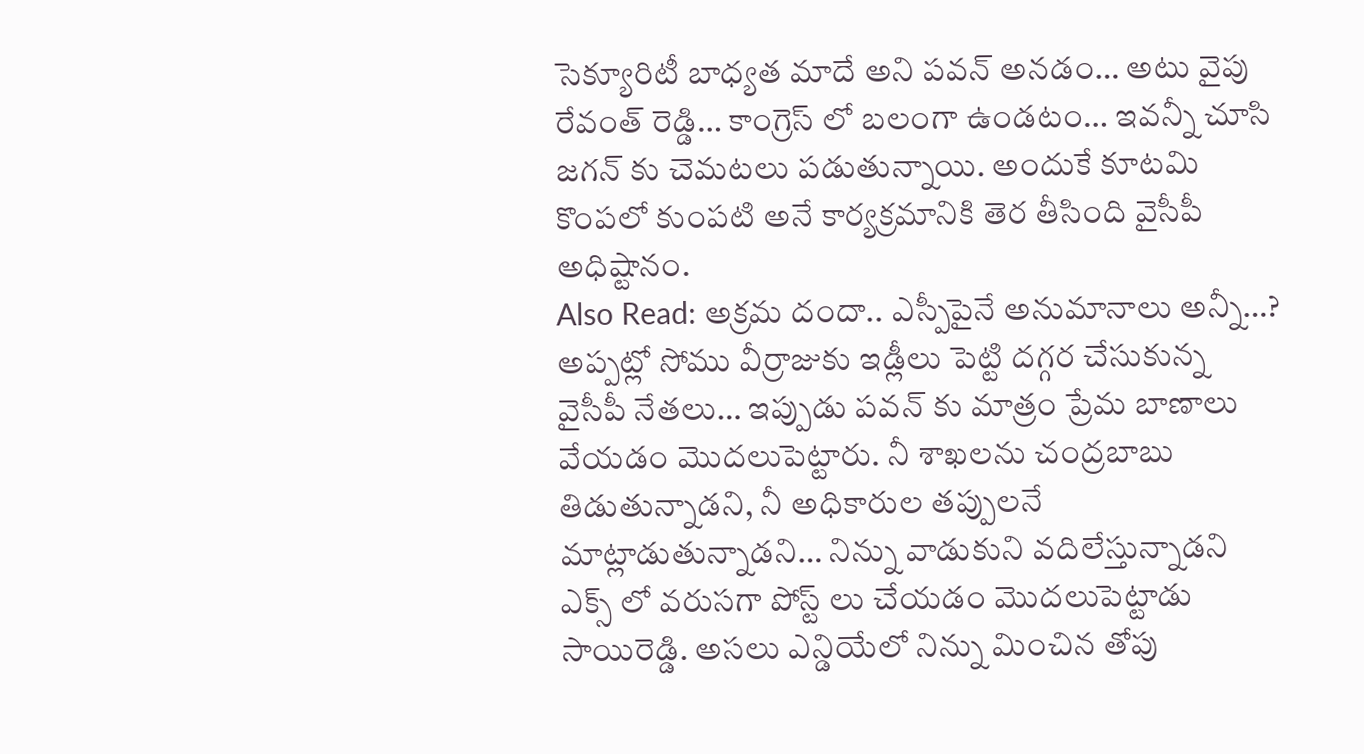సెక్యూరిటీ బాధ్యత మాదే అని పవన్ అనడం… అటు వైపు రేవంత్ రెడ్డి… కాంగ్రెస్ లో బలంగా ఉండటం… ఇవన్నీ చూసి జగన్ కు చెమటలు పడుతున్నాయి. అందుకే కూటమి కొంపలో కుంపటి అనే కార్యక్రమానికి తెర తీసింది వైసీపీ అధిష్టానం.
Also Read: అక్రమ దందా.. ఎస్పీపైనే అనుమానాలు అన్నీ…?
అప్పట్లో సోము వీర్రాజుకు ఇడ్లీలు పెట్టి దగ్గర చేసుకున్న వైసీపీ నేతలు… ఇప్పుడు పవన్ కు మాత్రం ప్రేమ బాణాలు వేయడం మొదలుపెట్టారు. నీ శాఖలను చంద్రబాబు తిడుతున్నాడని, నీ అధికారుల తప్పులనే మాట్లాడుతున్నాడని… నిన్ను వాడుకుని వదిలేస్తున్నాడని ఎక్స్ లో వరుసగా పోస్ట్ లు చేయడం మొదలుపెట్టాడు సాయిరెడ్డి. అసలు ఎన్డియేలో నిన్ను మించిన తోపు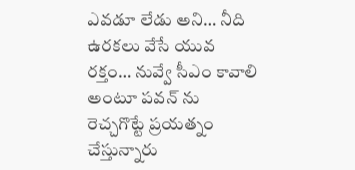ఎవడూ లేడు అని… నీది ఉరకలు వేసే యువ రక్తం… నువ్వే సీఎం కావాలి అంటూ పవన్ ను రెచ్చగొట్టే ప్రయత్నం చేస్తున్నారు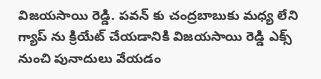విజయసాయి రెడ్డి. పవన్ కు చంద్రబాబుకు మధ్య లేని గ్యాప్ ను క్రియేట్ చేయడానికి విజయసాయి రెడ్డి ఎక్స్ నుంచి పునాదులు వేయడం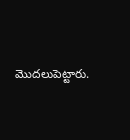మొదలుపెట్టారు.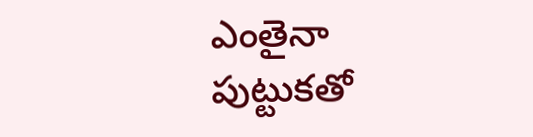ఎంతైనా పుట్టుకతో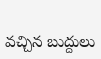వచ్చిన బుద్దులు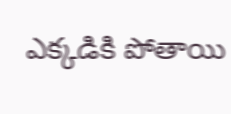ఎక్కడికి పోతాయి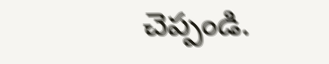చెప్పండి.